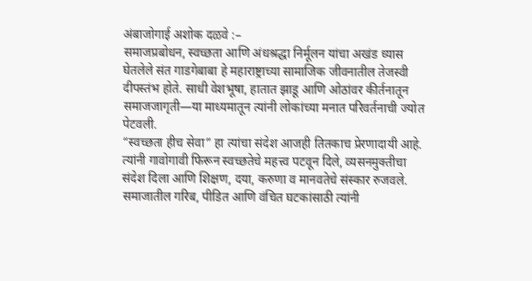अंबाजोगाई अशोक दळवे :–
समाजप्रबोधन, स्वच्छता आणि अंधश्रद्धा निर्मूलन यांचा अखंड ध्यास घेतलेले संत गाडगेबाबा हे महाराष्ट्राच्या सामाजिक जीवनातील तेजस्वी दीपस्तंभ होते. साधी वेशभूषा, हातात झाडू आणि ओठांवर कीर्तनातून समाजजागृती—या माध्यमातून त्यांनी लोकांच्या मनात परिवर्तनाची ज्योत पेटवली.
“स्वच्छता हीच सेवा” हा त्यांचा संदेश आजही तितकाच प्रेरणादायी आहे. त्यांनी गावोगावी फिरून स्वच्छतेचे महत्त्व पटवून दिले, व्यसनमुक्तीचा संदेश दिला आणि शिक्षण, दया, करुणा व मानवतेचे संस्कार रुजवले. समाजातील गरिब, पीडित आणि वंचित घटकांसाठी त्यांनी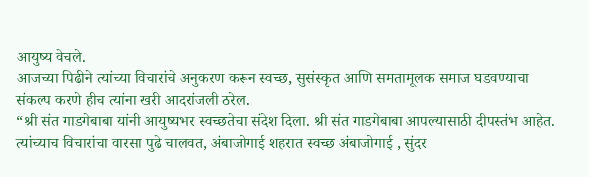आयुष्य वेचले.
आजच्या पिढीने त्यांच्या विचारांचे अनुकरण करून स्वच्छ, सुसंस्कृत आणि समतामूलक समाज घडवण्याचा संकल्प करणे हीच त्यांना खरी आदरांजली ठरेल.
“श्री संत गाडगेबाबा यांनी आयुष्यभर स्वच्छतेचा संदेश दिला. श्री संत गाडगेबाबा आपल्यासाठी दीपस्तंभ आहेत. त्यांच्याच विचारांचा वारसा पुढे चालवत, अंबाजोगाई शहरात स्वच्छ अंबाजोगाई , सुंदर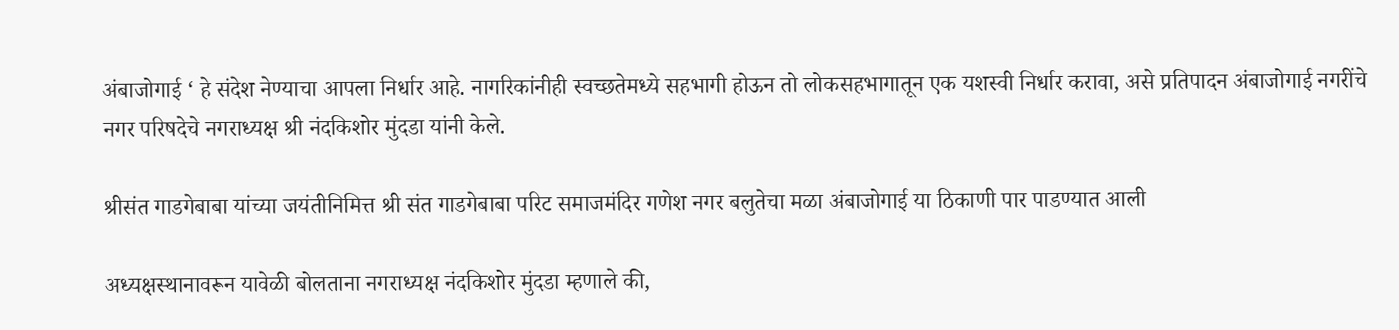अंबाजोगाई ‘ हे संदेश नेण्याचा आपला निर्धार आहे. नागरिकांनीही स्वच्छतेमध्ये सहभागी होऊन तो लोकसहभागातून एक यशस्वी निर्धार करावा, असे प्रतिपादन अंबाजोगाई नगरींचे नगर परिषदेचे नगराध्यक्ष श्री नंदकिशोर मुंदडा यांनी केले.

श्रीसंत गाडगेबाबा यांच्या जयंतीनिमित्त श्री संत गाडगेबाबा परिट समाजमंदिर गणेश नगर बलुतेचा मळा अंबाजोगाई या ठिकाणी पार पाडण्यात आली

अध्यक्षस्थानावरून यावेळी बोलताना नगराध्यक्ष नंदकिशोर मुंदडा म्हणाले की,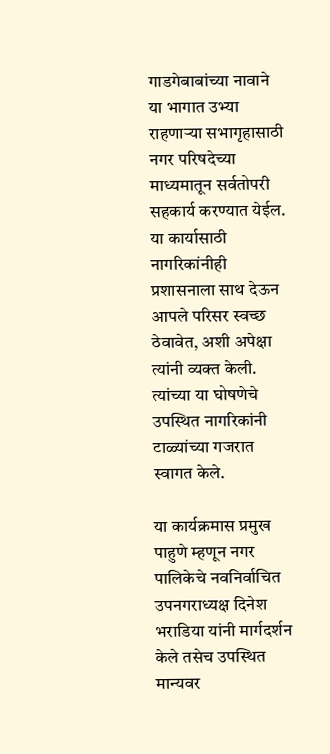गाडगेबाबांच्या नावाने या भागात उभ्या राहणाऱ्या सभागृहासाठी नगर परिषदेच्या माध्यमातून सर्वतोपरी सहकार्य करण्यात येईल. या कार्यासाठी नागरिकांनीही प्रशासनाला साथ देऊन आपले परिसर स्वच्छ ठेवावेत, अशी अपेक्षा त्यांनी व्यक्त केली. त्यांच्या या घोषणेचे उपस्थित नागरिकांनी टाळ्यांच्या गजरात स्वागत केले.

या कार्यक्रमास प्रमुख पाहुणे म्हणून नगर पालिकेचे नवनिर्वाचित उपनगराध्यक्ष दिनेश भराडिया यांनी मार्गदर्शन केले तसेच उपस्थित मान्यवर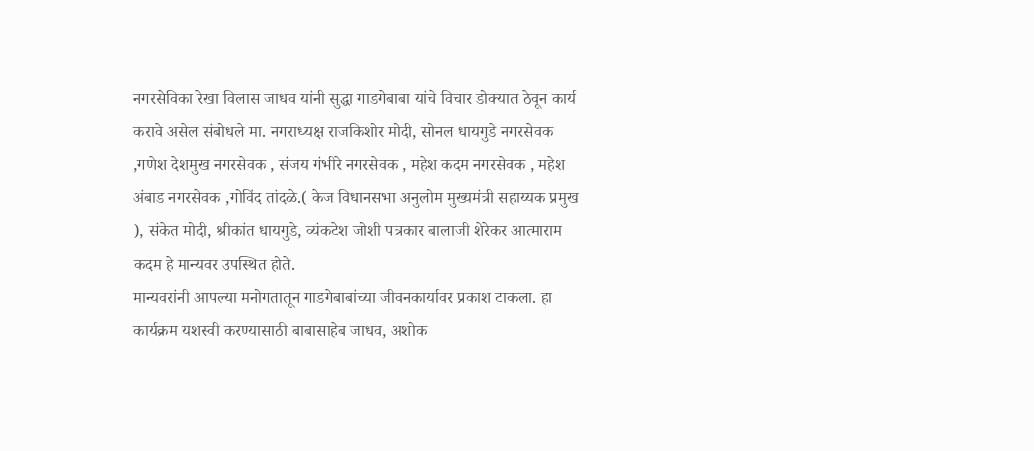नगरसेविका रेखा विलास जाधव यांनी सुद्धा गाडगेबाबा यांचे विचार डोक्यात ठेवून कार्य करावे असेल संबोधले मा. नगराध्यक्ष राजकिशोर मोदी, सोनल धायगुडे नगरसेवक ,गणेश देशमुख नगरसेवक , संजय गंभीरे नगरसेवक , महेश कदम नगरसेवक , महेश अंबाड नगरसेवक ,गोविंद तांदळे.( केज विधानसभा अनुलोम मुख्यमंत्री सहाय्यक प्रमुख ), संकेत मोदी, श्रीकांत धायगुडे, व्यंकटेश जोशी पत्रकार बालाजी शेरेकर आत्माराम कदम हे मान्यवर उपस्थित होते.
मान्यवरांनी आपल्या मनोगतातून गाडगेबाबांच्या जीवनकार्यावर प्रकाश टाकला. हा कार्यक्रम यशस्वी करण्यासाठी बाबासाहेब जाधव, अशोक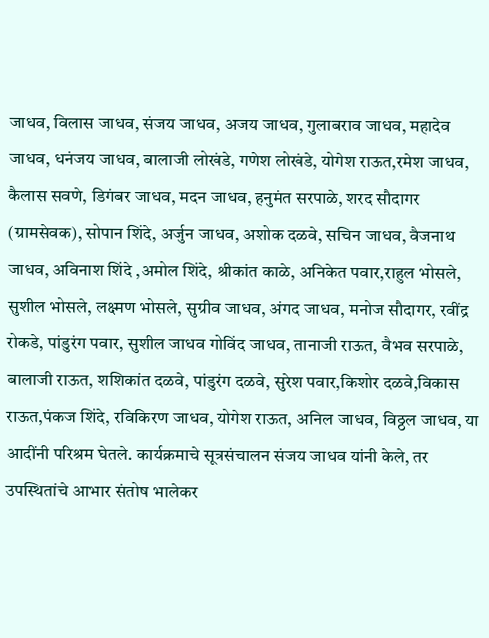जाधव, विलास जाधव, संजय जाधव, अजय जाधव, गुलाबराव जाधव, महादेव जाधव, धनंजय जाधव, बालाजी लोखंडे, गणेश लोखंडे, योगेश राऊत,रमेश जाधव, कैलास सवणे, डिगंबर जाधव, मदन जाधव, हनुमंत सरपाळे, शरद सौदागर (ग्रामसेवक), सोपान शिंदे, अर्जुन जाधव, अशोक दळवे, सचिन जाधव, वैजनाथ जाधव, अविनाश शिंदे ,अमोल शिंदे, श्रीकांत काळे, अनिकेत पवार,राहुल भोसले, सुशील भोसले, लक्ष्मण भोसले, सुग्रीव जाधव, अंगद जाधव, मनोज सौदागर, रवींद्र रोकडे, पांडुरंग पवार, सुशील जाधव गोविंद जाधव, तानाजी राऊत, वैभव सरपाळे, बालाजी राऊत, शशिकांत दळवे, पांडुरंग दळवे, सुरेश पवार,किशोर दळवे,विकास राऊत,पंकज शिंदे, रविकिरण जाधव, योगेश राऊत, अनिल जाधव, विठ्ठल जाधव, या आदींनी परिश्रम घेतले. कार्यक्रमाचे सूत्रसंचालन संजय जाधव यांनी केले, तर उपस्थितांचे आभार संतोष भालेकर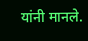यांनी मानले.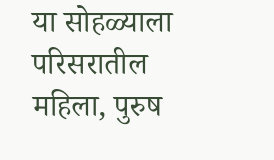या सोहळ्याला परिसरातील महिला, पुरुष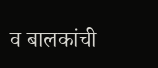व बालकांची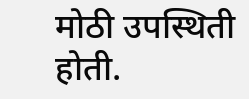मोठी उपस्थिती होती.